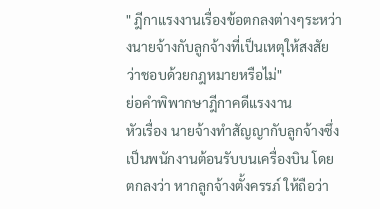" ฎีกาแรงงานเรื่องข้อตกลงต่างๆระหว่างนายจ้างกับลูกจ้างที่เป็นเหตุให้สงสัยว่าชอบด้วยกฎหมายหรือไม่"
ย่อคำพิพากษาฎีกาคดีแรงงาน
หัวเรื่อง นายจ้างทำสัญญากับลูกจ้างซึ่งเป็นพนักงานต้อนรับบนเครื่องบิน โดยตกลงว่า หากลูกจ้างตั้งครรภ์ ให้ถือว่า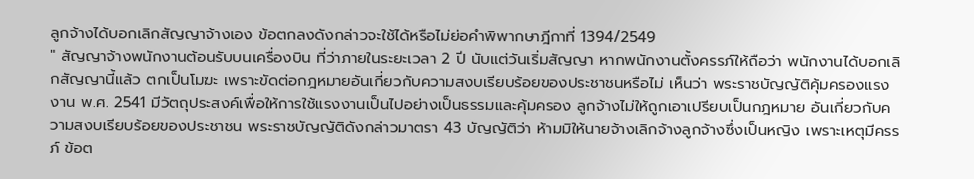ลูกจ้างได้บอกเลิกสัญญาจ้างเอง ข้อตกลงดังกล่าวจะใช้ได้หรือไม่ย่อคำพิพากษาฎีกาที่ 1394/2549
" สัญญาจ้างพนักงานต้อนรับบนเครื่องบิน ที่ว่าภายในระยะเวลา 2 ปี นับแต่วันเริ่มสัญญา หากพนักงานตั้งครรภ์ให้ถือว่า พนักงานได้บอกเลิกสัญญานี้แล้ว ตกเป็นโมฆะ เพราะขัดต่อกฎหมายอันเกี่ยวกับความสงบเรียบร้อยของประชาชนหรือไม่ เห็นว่า พระราชบัญญัติคุ้มครองแรงงาน พ.ศ. 2541 มีวัตถุประสงค์เพื่อให้การใช้แรงงานเป็นไปอย่างเป็นธรรมและคุ้มครอง ลูกจ้างไม่ให้ถูกเอาเปรียบเป็นกฎหมาย อันเกี่ยวกับความสงบเรียบร้อยของประชาชน พระราชบัญญัติดังกล่าวมาตรา 43 บัญญัติว่า ห้ามมิให้นายจ้างเลิกจ้างลูกจ้างซึ่งเป็นหญิง เพราะเหตุมีครรภ์ ข้อต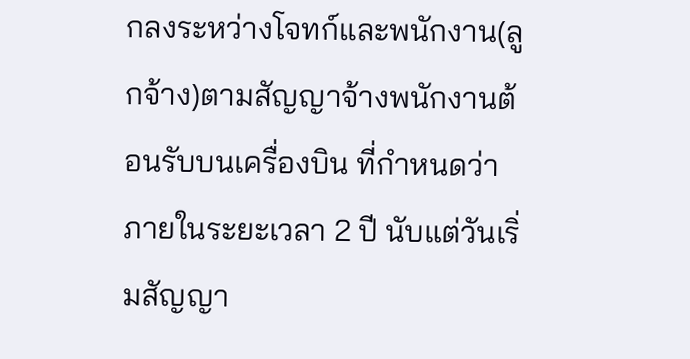กลงระหว่างโจทก์และพนักงาน(ลูกจ้าง)ตามสัญญาจ้างพนักงานต้อนรับบนเครื่องบิน ที่กำหนดว่า ภายในระยะเวลา 2 ปี นับแต่วันเริ่มสัญญา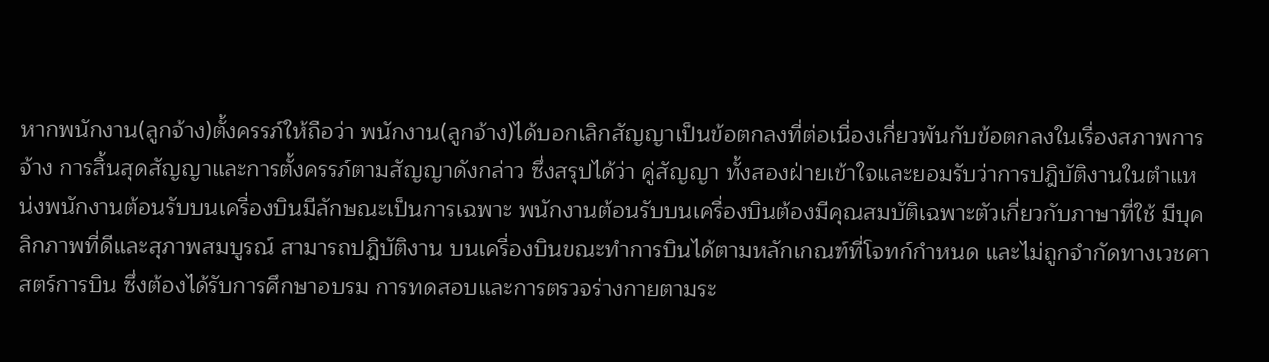หากพนักงาน(ลูกจ้าง)ตั้งครรภ์ให้ถือว่า พนักงาน(ลูกจ้าง)ได้บอกเลิกสัญญาเป็นข้อตกลงที่ต่อเนื่องเกี่ยวพันกับข้อตกลงในเรื่องสภาพการจ้าง การสิ้นสุดสัญญาและการตั้งครรภ์ตามสัญญาดังกล่าว ซึ่งสรุปได้ว่า คู่สัญญา ทั้งสองฝ่ายเข้าใจและยอมรับว่าการปฎิบัติงานในตำแหน่งพนักงานต้อนรับบนเครื่องบินมีลักษณะเป็นการเฉพาะ พนักงานต้อนรับบนเครื่องบินต้องมีคุณสมบัติเฉพาะตัวเกี่ยวกับภาษาที่ใช้ มีบุคลิกภาพที่ดีและสุภาพสมบูรณ์ สามารถปฎิบัติงาน บนเครื่องบินขณะทำการบินได้ตามหลักเกณฑ์ที่โจทก์กำหนด และไม่ถูกจำกัดทางเวชศาสตร์การบิน ซึ่งต้องได้รับการศึกษาอบรม การทดสอบและการตรวจร่างกายตามระ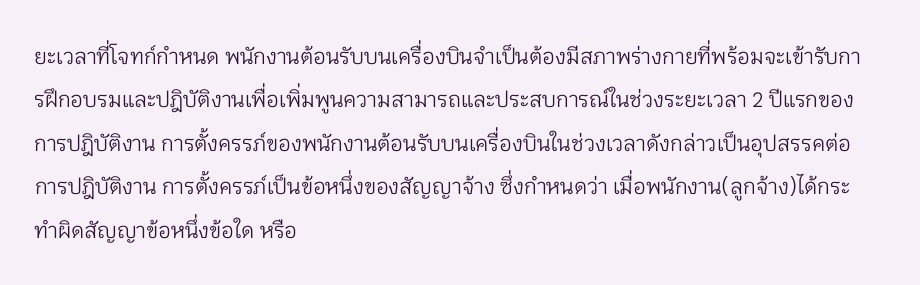ยะเวลาที่โจทก์กำหนด พนักงานต้อนรับบนเครื่องบินจำเป็นต้องมีสภาพร่างกายที่พร้อมจะเข้ารับการฝึกอบรมและปฎิบัติงานเพื่อเพิ่มพูนความสามารถและประสบการณ์ในช่วงระยะเวลา 2 ปีแรกของการปฎิบัติงาน การตั้งครรภ์ของพนักงานต้อนรับบนเครื่องบินในช่วงเวลาดังกล่าวเป็นอุปสรรคต่อการปฎิบัติงาน การตั้งครรภ์เป็นข้อหนึ่งของสัญญาจ้าง ซึ่งกำหนดว่า เมื่อพนักงาน(ลูกจ้าง)ได้กระทำผิดสัญญาข้อหนึ่งข้อใด หรือ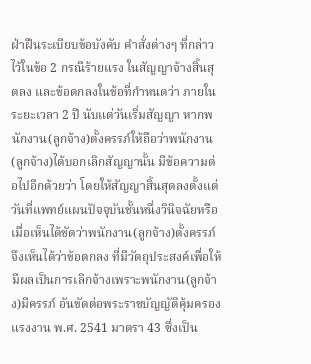ฝ่าฝืนระเบียบข้อบังคับ คำสั่งต่างๆ ที่กล่าวไว้ในข้อ 2 กรณีร้ายแรง ในสัญญาจ้างสิ้นสุดลง และข้อตกลงในข้อที่กำหนดว่า ภายในระยะเวลา 2 ปี นับแต่วันเริ่มสัญญา หากพนักงาน(ลูกจ้าง)ตั้งครรภ์ให้ถือว่าพนักงาน(ลูกจ้าง)ได้บอกเลิกสัญญานั้น มีข้อความต่อไปอีกด้วยว่า โดยให้สัญญาสิ้นสุดลงตั้งแต่วันที่แพทย์แผนปัจจุบันชั้นหนึ่งวินิจฉัยหรือเมื่อเห็นได้ชัดว่าพนักงาน(ลูกจ้าง)ตั้งครรภ์ จึงเห็นได้ว่าข้อตกลง ที่มีวัตถุประสงค์เพื่อให้มีผลเป็นการเลิกจ้างเพราะพนักงาน(ลูกจ้าง)มีครรภ์ อันขัดต่อพระราชบัญญัติคุ้มครองแรงงาน พ.ศ. 2541 มาตรา 43 ซึ่งเป็น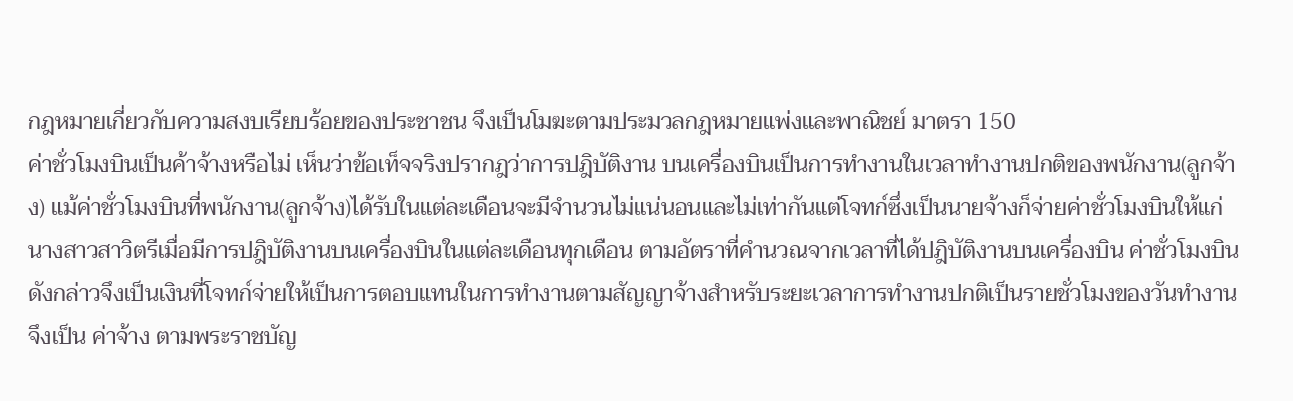กฎหมายเกี่ยวกับความสงบเรียบร้อยของประชาชน จึงเป็นโมฆะตามประมวลกฎหมายแพ่งและพาณิชย์ มาตรา 150
ค่าชั่วโมงบินเป็นค้าจ้างหรือไม่ เห็นว่าข้อเท็จจริงปรากฎว่าการปฎิบัติงาน บนเครื่องบินเป็นการทำงานในเวลาทำงานปกติของพนักงาน(ลูกจ้าง) แม้ค่าชั่วโมงบินที่พนักงาน(ลูกจ้าง)ได้รับในแต่ละเดือนจะมีจำนวนไม่แน่นอนและไม่เท่ากันแต่โจทก์ซึ่งเป็นนายจ้างก็จ่ายค่าชั่วโมงบินให้แก่นางสาวสาวิตรีเมื่อมีการปฎิบัติงานบนเครื่องบินในแต่ละเดือนทุกเดือน ตามอัตราที่คำนวณจากเวลาที่ได้ปฎิบัติงานบนเครื่องบิน ค่าชั่วโมงบินดังกล่าวจึงเป็นเงินที่โจทก์จ่ายให้เป็นการตอบแทนในการทำงานตามสัญญาจ้างสำหรับระยะเวลาการทำงานปกติเป็นรายชั่วโมงของวันทำงาน จึงเป็น ค่าจ้าง ตามพระราชบัญ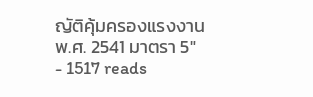ญัติคุ้มครองแรงงาน พ.ศ. 2541 มาตรา 5"
- 1517 reads